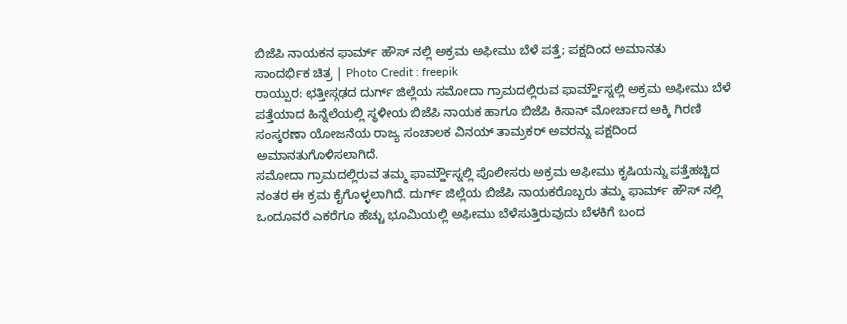ಬಿಜೆಪಿ ನಾಯಕನ ಫಾರ್ಮ್ ಹೌಸ್ ನಲ್ಲಿ ಅಕ್ರಮ ಅಫೀಮು ಬೆಳೆ ಪತ್ತೆ; ಪಕ್ಷದಿಂದ ಅಮಾನತು
ಸಾಂದರ್ಭಿಕ ಚಿತ್ರ | Photo Credit : freepik
ರಾಯ್ಪುರ: ಛತ್ತೀಸ್ಗಢದ ದುರ್ಗ್ ಜಿಲ್ಲೆಯ ಸಮೋದಾ ಗ್ರಾಮದಲ್ಲಿರುವ ಫಾರ್ಮ್ಹೌಸ್ನಲ್ಲಿ ಅಕ್ರಮ ಅಫೀಮು ಬೆಳೆ ಪತ್ತೆಯಾದ ಹಿನ್ನೆಲೆಯಲ್ಲಿ ಸ್ಥಳೀಯ ಬಿಜೆಪಿ ನಾಯಕ ಹಾಗೂ ಬಿಜೆಪಿ ಕಿಸಾನ್ ಮೋರ್ಚಾದ ಅಕ್ಕಿ ಗಿರಣಿ ಸಂಸ್ಕರಣಾ ಯೋಜನೆಯ ರಾಜ್ಯ ಸಂಚಾಲಕ ವಿನಯ್ ತಾಮ್ರಕರ್ ಅವರನ್ನು ಪಕ್ಷದಿಂದ ಅಮಾನತುಗೊಳಿಸಲಾಗಿದೆ.
ಸಮೋದಾ ಗ್ರಾಮದಲ್ಲಿರುವ ತಮ್ಮ ಫಾರ್ಮ್ಹೌಸ್ನಲ್ಲಿ ಪೊಲೀಸರು ಅಕ್ರಮ ಅಫೀಮು ಕೃಷಿಯನ್ನು ಪತ್ತೆಹಚ್ಚಿದ ನಂತರ ಈ ಕ್ರಮ ಕೈಗೊಳ್ಳಲಾಗಿದೆ. ದುರ್ಗ್ ಜಿಲ್ಲೆಯ ಬಿಜೆಪಿ ನಾಯಕರೊಬ್ಬರು ತಮ್ಮ ಫಾರ್ಮ್ ಹೌಸ್ ನಲ್ಲಿ ಒಂದೂವರೆ ಎಕರೆಗೂ ಹೆಚ್ಚು ಭೂಮಿಯಲ್ಲಿ ಅಫೀಮು ಬೆಳೆಸುತ್ತಿರುವುದು ಬೆಳಕಿಗೆ ಬಂದ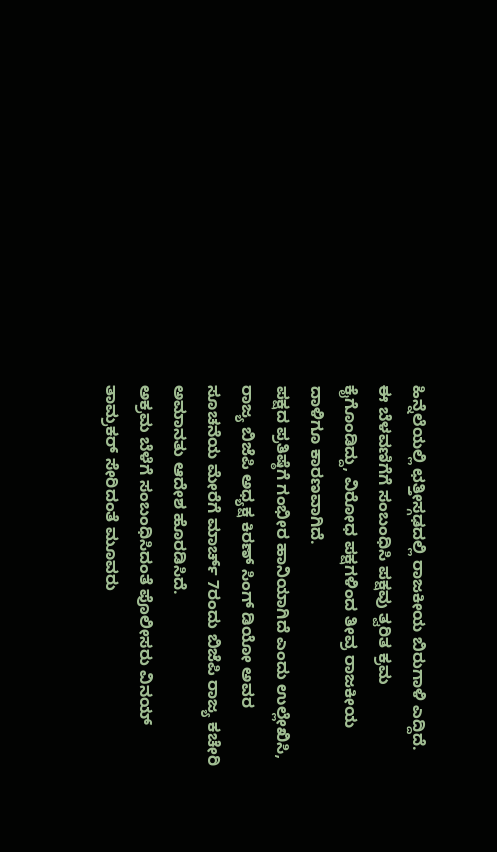ಹಿನ್ನೆಲೆಯಲ್ಲಿ ಛತ್ತೀಸ್ಗಢದಲ್ಲಿ ರಾಜಕೀಯ ಬಿರುಗಾಳಿ ಎದ್ದಿದೆ. ಈ ಬೆಳವಣಿಗೆಗೆ ಸಂಬಂಧಿಸಿ ಪಕ್ಷವು ತ್ವರಿತ ಕ್ರಮ ಕೈಗೊಂಡಿದ್ದು, ವಿರೋಧ ಪಕ್ಷಗಳಿಂದ ತೀವ್ರ ರಾಜಕೀಯ ದಾಳಿಗೂ ಕಾರಣವಾಗಿದೆ.
ಪಕ್ಷದ ಪ್ರತಿಷ್ಠೆಗೆ ಗಂಭೀರ ಹಾನಿಯಾಗಿದೆ ಎಂದು ಉಲ್ಲೇಖಿಸಿ, ರಾಜ್ಯ ಬಿಜೆಪಿ ಅಧ್ಯಕ್ಷ ಕಿರಣ್ ಸಿಂಗ್ ಡಿಯೋ ಅವರ ಸೂಚನೆಯ ಮೇರೆಗೆ ಮಾರ್ಚ್ 7ರಂದು ಬಿಜೆಪಿ ರಾಜ್ಯ ಕಚೇರಿ ಅಮಾನತು ಆದೇಶ ಹೊರಡಿಸಿದೆ.
ಅಕ್ರಮ ಬೆಳೆಗೆ ಸಂಬಂಧಿಸಿದಂತೆ ಪೊಲೀಸರು ವಿನಯ್ ತಾಮ್ರಕರ್ ಸೇರಿದಂತೆ ಮೂವರು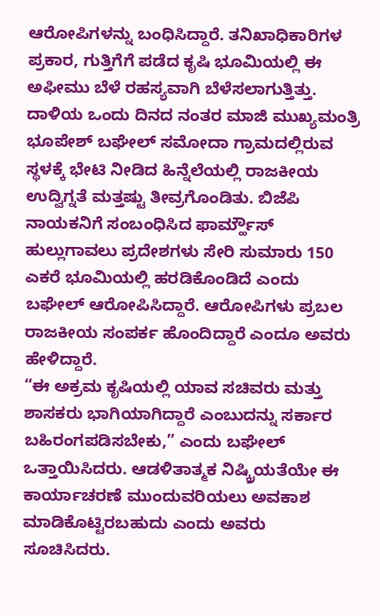ಆರೋಪಿಗಳನ್ನು ಬಂಧಿಸಿದ್ದಾರೆ. ತನಿಖಾಧಿಕಾರಿಗಳ ಪ್ರಕಾರ, ಗುತ್ತಿಗೆಗೆ ಪಡೆದ ಕೃಷಿ ಭೂಮಿಯಲ್ಲಿ ಈ ಅಫೀಮು ಬೆಳೆ ರಹಸ್ಯವಾಗಿ ಬೆಳೆಸಲಾಗುತ್ತಿತ್ತು.
ದಾಳಿಯ ಒಂದು ದಿನದ ನಂತರ ಮಾಜಿ ಮುಖ್ಯಮಂತ್ರಿ ಭೂಪೇಶ್ ಬಘೇಲ್ ಸಮೋದಾ ಗ್ರಾಮದಲ್ಲಿರುವ ಸ್ಥಳಕ್ಕೆ ಭೇಟಿ ನೀಡಿದ ಹಿನ್ನೆಲೆಯಲ್ಲಿ ರಾಜಕೀಯ ಉದ್ವಿಗ್ನತೆ ಮತ್ತಷ್ಟು ತೀವ್ರಗೊಂಡಿತು. ಬಿಜೆಪಿ ನಾಯಕನಿಗೆ ಸಂಬಂಧಿಸಿದ ಫಾರ್ಮ್ಹೌಸ್ ಹುಲ್ಲುಗಾವಲು ಪ್ರದೇಶಗಳು ಸೇರಿ ಸುಮಾರು 150 ಎಕರೆ ಭೂಮಿಯಲ್ಲಿ ಹರಡಿಕೊಂಡಿದೆ ಎಂದು ಬಘೇಲ್ ಆರೋಪಿಸಿದ್ದಾರೆ. ಆರೋಪಿಗಳು ಪ್ರಬಲ ರಾಜಕೀಯ ಸಂಪರ್ಕ ಹೊಂದಿದ್ದಾರೆ ಎಂದೂ ಅವರು ಹೇಳಿದ್ದಾರೆ.
“ಈ ಅಕ್ರಮ ಕೃಷಿಯಲ್ಲಿ ಯಾವ ಸಚಿವರು ಮತ್ತು ಶಾಸಕರು ಭಾಗಿಯಾಗಿದ್ದಾರೆ ಎಂಬುದನ್ನು ಸರ್ಕಾರ ಬಹಿರಂಗಪಡಿಸಬೇಕು,” ಎಂದು ಬಘೇಲ್ ಒತ್ತಾಯಿಸಿದರು. ಆಡಳಿತಾತ್ಮಕ ನಿಷ್ಕ್ರಿಯತೆಯೇ ಈ ಕಾರ್ಯಾಚರಣೆ ಮುಂದುವರಿಯಲು ಅವಕಾಶ ಮಾಡಿಕೊಟ್ಟಿರಬಹುದು ಎಂದು ಅವರು ಸೂಚಿಸಿದರು.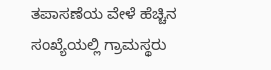ತಪಾಸಣೆಯ ವೇಳೆ ಹೆಚ್ಚಿನ ಸಂಖ್ಯೆಯಲ್ಲಿ ಗ್ರಾಮಸ್ಥರು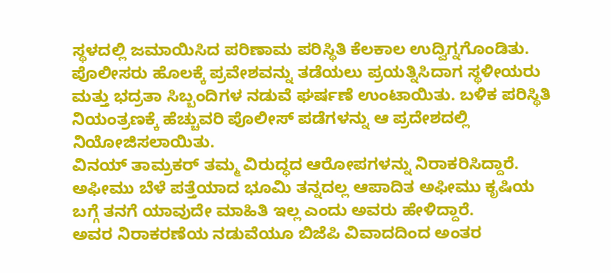ಸ್ಥಳದಲ್ಲಿ ಜಮಾಯಿಸಿದ ಪರಿಣಾಮ ಪರಿಸ್ಥಿತಿ ಕೆಲಕಾಲ ಉದ್ವಿಗ್ನಗೊಂಡಿತು. ಪೊಲೀಸರು ಹೊಲಕ್ಕೆ ಪ್ರವೇಶವನ್ನು ತಡೆಯಲು ಪ್ರಯತ್ನಿಸಿದಾಗ ಸ್ಥಳೀಯರು ಮತ್ತು ಭದ್ರತಾ ಸಿಬ್ಬಂದಿಗಳ ನಡುವೆ ಘರ್ಷಣೆ ಉಂಟಾಯಿತು. ಬಳಿಕ ಪರಿಸ್ಥಿತಿ ನಿಯಂತ್ರಣಕ್ಕೆ ಹೆಚ್ಚುವರಿ ಪೊಲೀಸ್ ಪಡೆಗಳನ್ನು ಆ ಪ್ರದೇಶದಲ್ಲಿ ನಿಯೋಜಿಸಲಾಯಿತು.
ವಿನಯ್ ತಾಮ್ರಕರ್ ತಮ್ಮ ವಿರುದ್ಧದ ಆರೋಪಗಳನ್ನು ನಿರಾಕರಿಸಿದ್ದಾರೆ. ಅಫೀಮು ಬೆಳೆ ಪತ್ತೆಯಾದ ಭೂಮಿ ತನ್ನದಲ್ಲ ಆಪಾದಿತ ಅಫೀಮು ಕೃಷಿಯ ಬಗ್ಗೆ ತನಗೆ ಯಾವುದೇ ಮಾಹಿತಿ ಇಲ್ಲ ಎಂದು ಅವರು ಹೇಳಿದ್ದಾರೆ.
ಅವರ ನಿರಾಕರಣೆಯ ನಡುವೆಯೂ ಬಿಜೆಪಿ ವಿವಾದದಿಂದ ಅಂತರ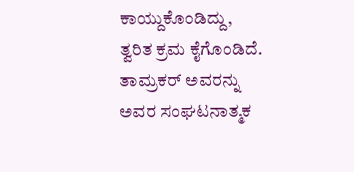ಕಾಯ್ದುಕೊಂಡಿದ್ದು, ತ್ವರಿತ ಕ್ರಮ ಕೈಗೊಂಡಿದೆ. ತಾಮ್ರಕರ್ ಅವರನ್ನು ಅವರ ಸಂಘಟನಾತ್ಮಕ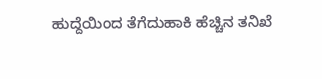ಹುದ್ದೆಯಿಂದ ತೆಗೆದುಹಾಕಿ ಹೆಚ್ಚಿನ ತನಿಖೆ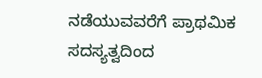ನಡೆಯುವವರೆಗೆ ಪ್ರಾಥಮಿಕ ಸದಸ್ಯತ್ವದಿಂದ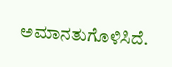ಅಮಾನತುಗೊಳಿಸಿದೆ.